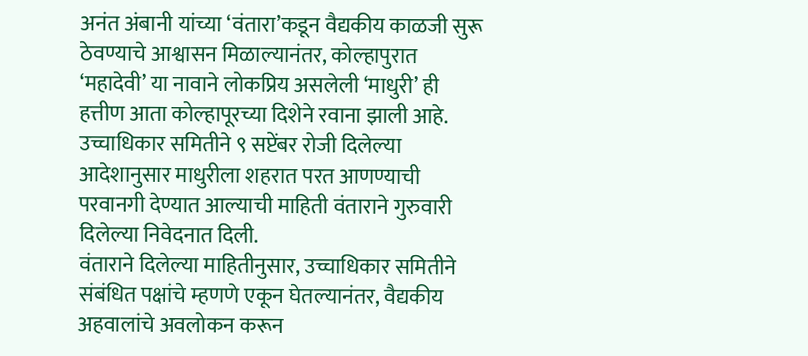अनंत अंबानी यांच्या ‘वंतारा’कडून वैद्यकीय काळजी सुरू ठेवण्याचे आश्वासन मिळाल्यानंतर, कोल्हापुरात ‘महादेवी’ या नावाने लोकप्रिय असलेली ‘माधुरी’ ही हत्तीण आता कोल्हापूरच्या दिशेने रवाना झाली आहे. उच्चाधिकार समितीने ९ सप्टेंबर रोजी दिलेल्या आदेशानुसार माधुरीला शहरात परत आणण्याची परवानगी देण्यात आल्याची माहिती वंताराने गुरुवारी दिलेल्या निवेदनात दिली.
वंताराने दिलेल्या माहितीनुसार, उच्चाधिकार समितीने संबंधित पक्षांचे म्हणणे एकून घेतल्यानंतर, वैद्यकीय अहवालांचे अवलोकन करून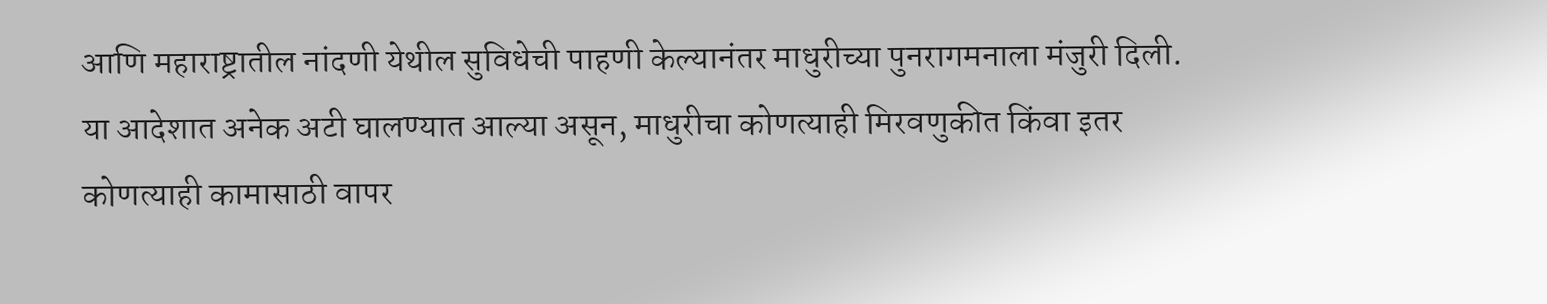आणि महाराष्ट्रातील नांदणी येथील सुविधेची पाहणी केल्यानंतर माधुरीच्या पुनरागमनाला मंजुरी दिली. या आदेशात अनेक अटी घालण्यात आल्या असून, माधुरीचा कोणत्याही मिरवणुकीत किंवा इतर कोणत्याही कामासाठी वापर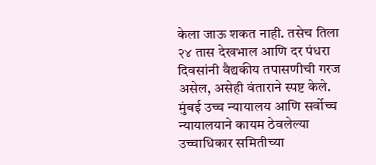केला जाऊ शकत नाही. तसेच तिला २४ तास देखभाल आणि दर पंधरा दिवसांनी वैद्यकीय तपासणीची गरज असेल, असेही वंताराने स्पष्ट केले.
मुंबई उच्च न्यायालय आणि सर्वोच्च न्यायालयाने कायम ठेवलेल्या उच्चाधिकार समितीच्या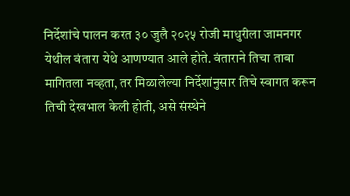निर्देशांचे पालन करत ३० जुलै २०२५ रोजी माधुरीला जामनगर येथील वंतारा येथे आणण्यात आले होते. वंताराने तिचा ताबा मागितला नव्हता, तर मिळालेल्या निर्देशांनुसार तिचे स्वागत करून तिची देखभाल केली होती, असे संस्थेने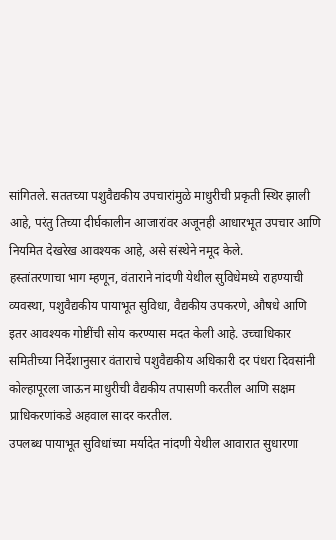सांगितले. सततच्या पशुवैद्यकीय उपचारांमुळे माधुरीची प्रकृती स्थिर झाली आहे, परंतु तिच्या दीर्घकालीन आजारांवर अजूनही आधारभूत उपचार आणि नियमित देखरेख आवश्यक आहे, असे संस्थेने नमूद केले.
हस्तांतरणाचा भाग म्हणून, वंताराने नांदणी येथील सुविधेमध्ये राहण्याची व्यवस्था, पशुवैद्यकीय पायाभूत सुविधा, वैद्यकीय उपकरणे, औषधे आणि इतर आवश्यक गोष्टींची सोय करण्यास मदत केली आहे. उच्चाधिकार समितीच्या निर्देशानुसार वंताराचे पशुवैद्यकीय अधिकारी दर पंधरा दिवसांनी कोल्हापूरला जाऊन माधुरीची वैद्यकीय तपासणी करतील आणि सक्षम प्राधिकरणांकडे अहवाल सादर करतील.
उपलब्ध पायाभूत सुविधांच्या मर्यादेत नांदणी येथील आवारात सुधारणा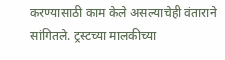करण्यासाठी काम केले असल्याचेही वंताराने सांगितले. ट्रस्टच्या मालकीच्या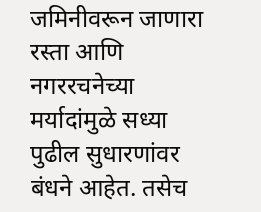जमिनीवरून जाणारा रस्ता आणि नगररचनेच्या मर्यादांमुळे सध्या पुढील सुधारणांवर बंधने आहेत. तसेच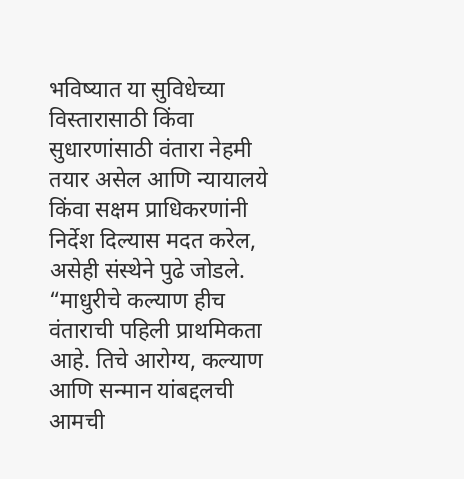भविष्यात या सुविधेच्या विस्तारासाठी किंवा सुधारणांसाठी वंतारा नेहमी तयार असेल आणि न्यायालये किंवा सक्षम प्राधिकरणांनी निर्देश दिल्यास मदत करेल, असेही संस्थेने पुढे जोडले.
“माधुरीचे कल्याण हीच वंताराची पहिली प्राथमिकता आहे. तिचे आरोग्य, कल्याण आणि सन्मान यांबद्दलची आमची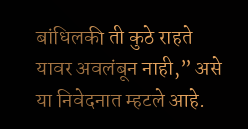बांधिलकी ती कुठे राहते यावर अवलंबून नाही,” असे या निवेदनात म्हटले आहे.